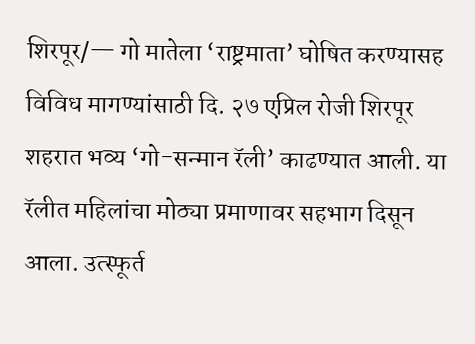शिरपूर/— गो मातेला ‘राष्ट्रमाता’ घोषित करण्यासह विविध मागण्यांसाठी दि. २७ एप्रिल रोजी शिरपूर शहरात भव्य ‘गो-सन्मान रॅली’ काढण्यात आली. या रॅलीत महिलांचा मोठ्या प्रमाणावर सहभाग दिसून आला. उत्स्फूर्त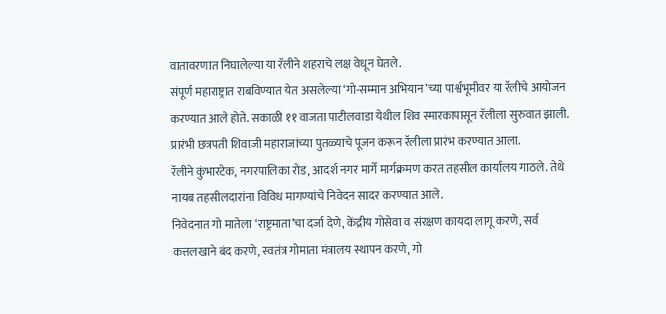वातावरणात निघालेल्या या रॅलीने शहराचे लक्ष वेधून घेतले.
संपूर्ण महाराष्ट्रात राबविण्यात येत असलेल्या ‘गो-सम्मान अभियान’च्या पार्श्वभूमीवर या रॅलीचे आयोजन करण्यात आले होते. सकाळी ११ वाजता पाटीलवाडा येथील शिव स्मारकापासून रॅलीला सुरुवात झाली. प्रारंभी छत्रपती शिवाजी महाराजांच्या पुतळ्याचे पूजन करून रॅलीला प्रारंभ करण्यात आला.
रॅलीने कुंभारटेक, नगरपालिका रोड, आदर्श नगर मार्गे मार्गक्रमण करत तहसील कार्यालय गाठले. तेथे नायब तहसीलदारांना विविध मागण्यांचे निवेदन सादर करण्यात आले.
निवेदनात गो मातेला ‘राष्ट्रमाता’चा दर्जा देणे, केंद्रीय गोसेवा व संरक्षण कायदा लागू करणे, सर्व कत्तलखाने बंद करणे, स्वतंत्र गोमाता मंत्रालय स्थापन करणे, गो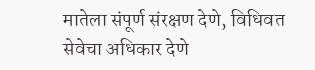मातेला संपूर्ण संरक्षण देणे, विधिवत सेवेचा अधिकार देणे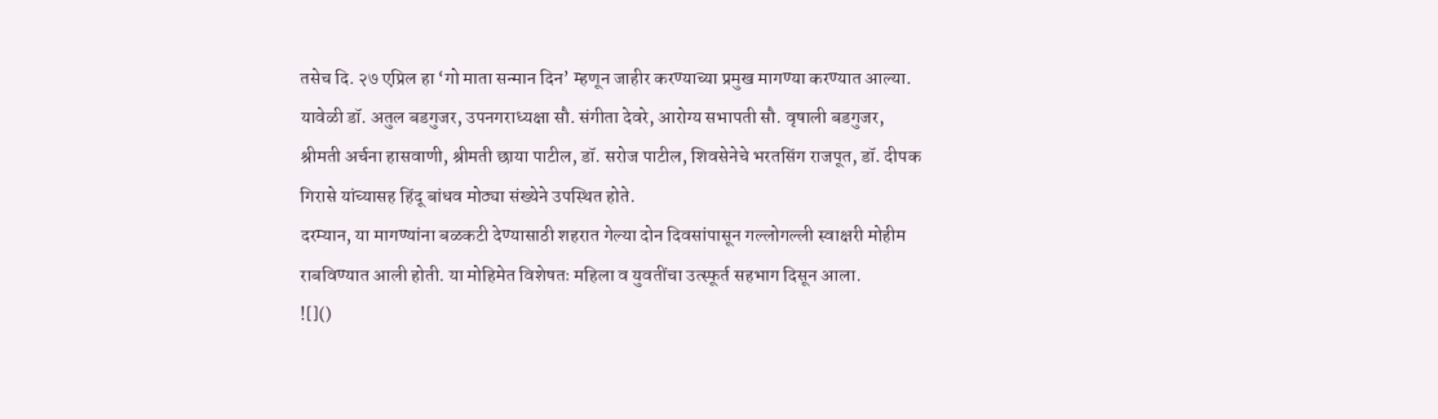तसेच दि. २७ एप्रिल हा ‘गो माता सन्मान दिन’ म्हणून जाहीर करण्याच्या प्रमुख मागण्या करण्यात आल्या.
यावेळी डॉ. अतुल बडगुजर, उपनगराध्यक्षा सौ. संगीता देवरे, आरोग्य सभापती सौ. वृषाली बडगुजर, श्रीमती अर्चना हासवाणी, श्रीमती छाया पाटील, डॉ. सरोज पाटील, शिवसेनेचे भरतसिंग राजपूत, डॉ. दीपक गिरासे यांच्यासह हिंदू बांधव मोठ्या संख्येने उपस्थित होते.
दरम्यान, या मागण्यांना बळकटी देण्यासाठी शहरात गेल्या दोन दिवसांपासून गल्लोगल्ली स्वाक्षरी मोहीम राबविण्यात आली होती. या मोहिमेत विशेषतः महिला व युवतींचा उत्स्फूर्त सहभाग दिसून आला.
![]()